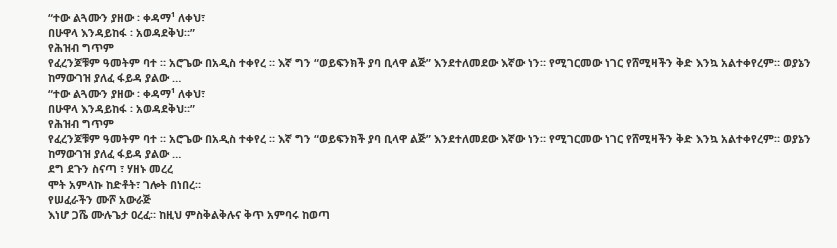“ተው ልጓሙን ያዘው ፡ ቀዳማ¹ ለቀህ፣
በሁዋላ እንዳይከፋ ፡ አወዳደቅህ።”
የሕዝብ ግጥም
የፈረንጆቹም ዓመትም ባተ ። አሮጌው በአዲስ ተቀየረ ። እኛ ግን “ወይፍንክች ያባ ቢላዋ ልጅ” እንደተለመደው እኛው ነን። የሚገርመው ነገር የሸሚዛችን ቅድ እንኳ አልተቀየረም። ወያኔን ከማውገዝ ያለፈ ፋይዳ ያልው …
“ተው ልጓሙን ያዘው ፡ ቀዳማ¹ ለቀህ፣
በሁዋላ እንዳይከፋ ፡ አወዳደቅህ።”
የሕዝብ ግጥም
የፈረንጆቹም ዓመትም ባተ ። አሮጌው በአዲስ ተቀየረ ። እኛ ግን “ወይፍንክች ያባ ቢላዋ ልጅ” እንደተለመደው እኛው ነን። የሚገርመው ነገር የሸሚዛችን ቅድ እንኳ አልተቀየረም። ወያኔን ከማውገዝ ያለፈ ፋይዳ ያልው …
ደግ ደጉን ስናጣ ፣ ሃዘኑ መረረ
ሞት አምላኩ ከድቶት፣ ገሎት በነበረ።
የሠፈራችን ሙሾ አውራጅ
እነሆ ጋሼ ሙሉጌታ ዐረፈ። ከዚህ ምስቅልቅሉና ቅጥ አምባሩ ከወጣ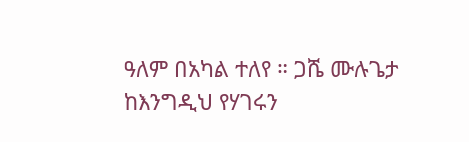ዓለም በአካል ተለየ ። ጋሼ ሙሉጌታ ከእንግዲህ የሃገሩን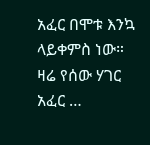አፈር በሞቱ እንኳ ላይቀምስ ነው። ዛሬ የሰው ሃገር አፈር …